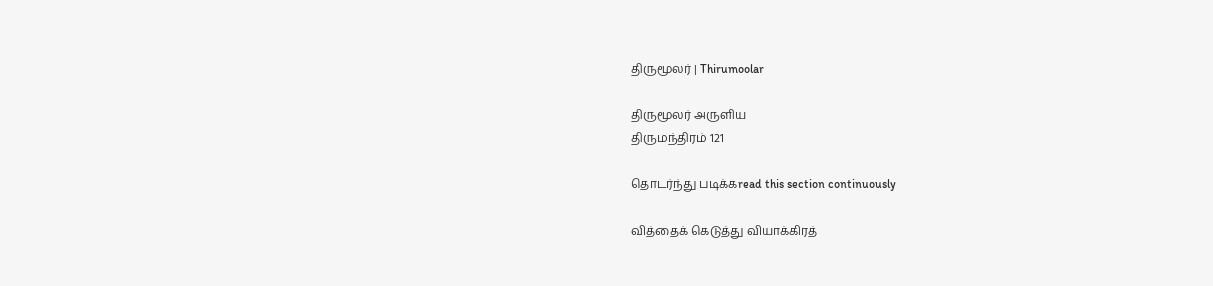திருமூலர் | Thirumoolar

திருமூலர் அருளிய
திருமந்திரம் 121

தொடர்ந்து படிக்கread this section continuously

வித்தைக் கெடுத்து வியாக்கிரத்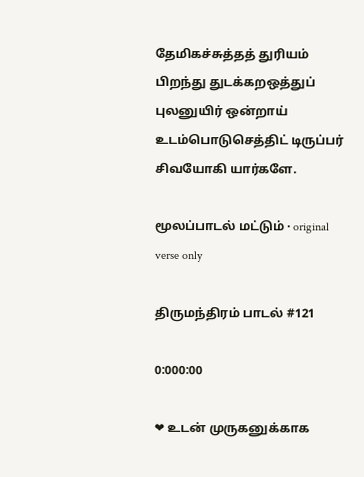தேமிகச்சுத்தத் துரியம் பிறந்து துடக்கறஒத்துப் புலனுயிர் ஒன்றாய் உடம்பொடுசெத்திட் டிருப்பர் சிவயோகி யார்களே.

மூலப்பாடல் மட்டும் · original verse only

திருமந்திரம் பாடல் #121

0:000:00

❤ உடன் முருகனுக்காக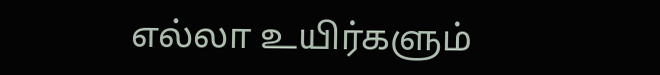எல்லா உயிர்களும்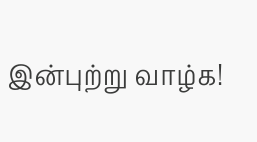இன்புற்று வாழ்க!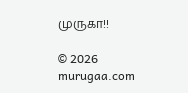முருகா!!

© 2026 murugaa.com